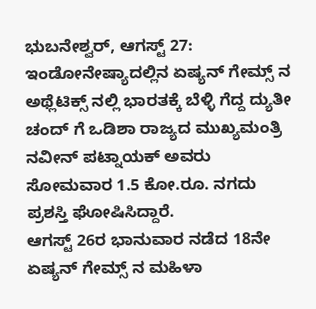ಭುಬನೇಶ್ವರ್, ಆಗಸ್ಟ್ 27: ಇಂಡೋನೇಷ್ಯಾದಲ್ಲಿನ ಏಷ್ಯನ್ ಗೇಮ್ಸ್ ನ ಅಥ್ಲೆಟಿಕ್ಸ್ ನಲ್ಲಿ ಭಾರತಕ್ಕೆ ಬೆಳ್ಳಿ ಗೆದ್ದ ದ್ಯುತೀ ಚಂದ್ ಗೆ ಒಡಿಶಾ ರಾಜ್ಯದ ಮುಖ್ಯಮಂತ್ರಿ ನವೀನ್ ಪಟ್ನಾಯಕ್ ಅವರು ಸೋಮವಾರ 1.5 ಕೋ.ರೂ. ನಗದು ಪ್ರಶಸ್ತಿ ಘೋಷಿಸಿದ್ದಾರೆ.
ಆಗಸ್ಟ್ 26ರ ಭಾನುವಾರ ನಡೆದ 18ನೇ ಏಷ್ಯನ್ ಗೇಮ್ಸ್ ನ ಮಹಿಳಾ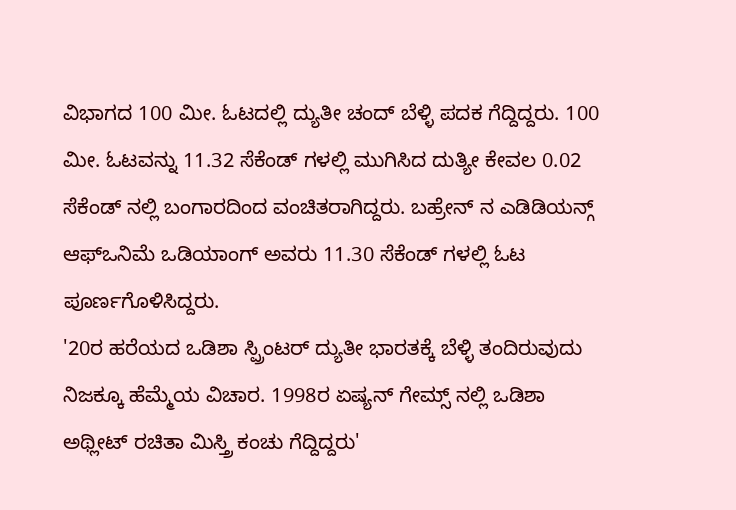ವಿಭಾಗದ 100 ಮೀ. ಓಟದಲ್ಲಿ ದ್ಯುತೀ ಚಂದ್ ಬೆಳ್ಳಿ ಪದಕ ಗೆದ್ದಿದ್ದರು. 100 ಮೀ. ಓಟವನ್ನು 11.32 ಸೆಕೆಂಡ್ ಗಳಲ್ಲಿ ಮುಗಿಸಿದ ದುತ್ಯೀ ಕೇವಲ 0.02 ಸೆಕೆಂಡ್ ನಲ್ಲಿ ಬಂಗಾರದಿಂದ ವಂಚಿತರಾಗಿದ್ದರು. ಬಹ್ರೇನ್ ನ ಎಡಿಡಿಯನ್ಗ್ ಆಫ್ಒನಿಮೆ ಒಡಿಯಾಂಗ್ ಅವರು 11.30 ಸೆಕೆಂಡ್ ಗಳಲ್ಲಿ ಓಟ ಪೂರ್ಣಗೊಳಿಸಿದ್ದರು.
'20ರ ಹರೆಯದ ಒಡಿಶಾ ಸ್ಪ್ರಿಂಟರ್ ದ್ಯುತೀ ಭಾರತಕ್ಕೆ ಬೆಳ್ಳಿ ತಂದಿರುವುದು ನಿಜಕ್ಕೂ ಹೆಮ್ಮೆಯ ವಿಚಾರ. 1998ರ ಏಷ್ಯನ್ ಗೇಮ್ಸ್ ನಲ್ಲಿ ಒಡಿಶಾ ಅಥ್ಲೀಟ್ ರಚಿತಾ ಮಿಸ್ತ್ರಿ ಕಂಚು ಗೆದ್ದಿದ್ದರು'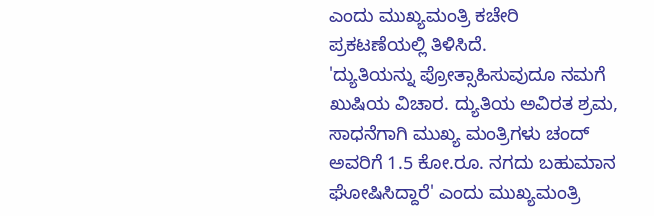ಎಂದು ಮುಖ್ಯಮಂತ್ರಿ ಕಚೇರಿ ಪ್ರಕಟಣೆಯಲ್ಲಿ ತಿಳಿಸಿದೆ.
'ದ್ಯುತಿಯನ್ನು ಪ್ರೋತ್ಸಾಹಿಸುವುದೂ ನಮಗೆ ಖುಷಿಯ ವಿಚಾರ. ದ್ಯುತಿಯ ಅವಿರತ ಶ್ರಮ, ಸಾಧನೆಗಾಗಿ ಮುಖ್ಯ ಮಂತ್ರಿಗಳು ಚಂದ್ ಅವರಿಗೆ 1.5 ಕೋ.ರೂ. ನಗದು ಬಹುಮಾನ ಘೋಷಿಸಿದ್ದಾರೆ' ಎಂದು ಮುಖ್ಯಮಂತ್ರಿ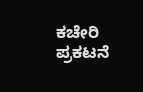ಕಚೇರಿ ಪ್ರಕಟನೆ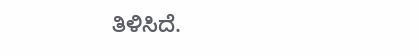ತಿಳಿಸಿದೆ.